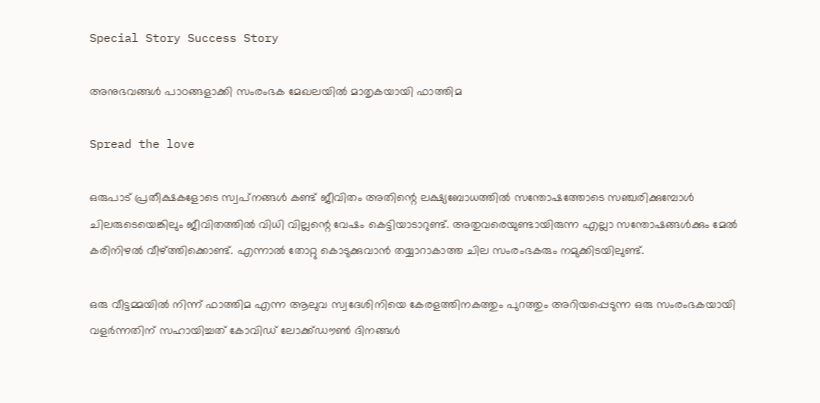Special Story Success Story

അനുഭവങ്ങള്‍ പാഠങ്ങളാക്കി സംരംഭക മേഖലയില്‍ മാതൃകയായി ഫാത്തിമ

Spread the love

ഒരുപാട് പ്രതീക്ഷകളോടെ സ്വപ്‌നങ്ങള്‍ കണ്ട് ജീവിതം അതിന്റെ ലക്ഷ്യബോധത്തില്‍ സന്തോഷത്തോടെ സഞ്ചരിക്കുമ്പോള്‍ ചിലരുടെയെങ്കിലും ജീവിതത്തില്‍ വിധി വില്ലന്റെ വേഷം കെട്ടിയാടാറുണ്ട്. അതുവരെയുണ്ടായിരുന്ന എല്ലാ സന്തോഷങ്ങള്‍ക്കും മേല്‍ കരിനിഴല്‍ വീഴ്ത്തിക്കൊണ്ട്. എന്നാല്‍ തോറ്റു കൊടുക്കുവാന്‍ തയ്യാറാകാത്ത ചില സംരംഭകരും നമുക്കിടയിലുണ്ട്.

ഒരു വീട്ടമ്മയില്‍ നിന്ന് ഫാത്തിമ എന്ന ആലുവ സ്വദേശിനിയെ കേരളത്തിനകത്തും പുറത്തും അറിയപ്പെടുന്ന ഒരു സംരംഭകയായി വളര്‍ന്നതിന് സഹായിച്ചത് കോവിഡ് ലോക്ക്ഡൗണ്‍ ദിനങ്ങള്‍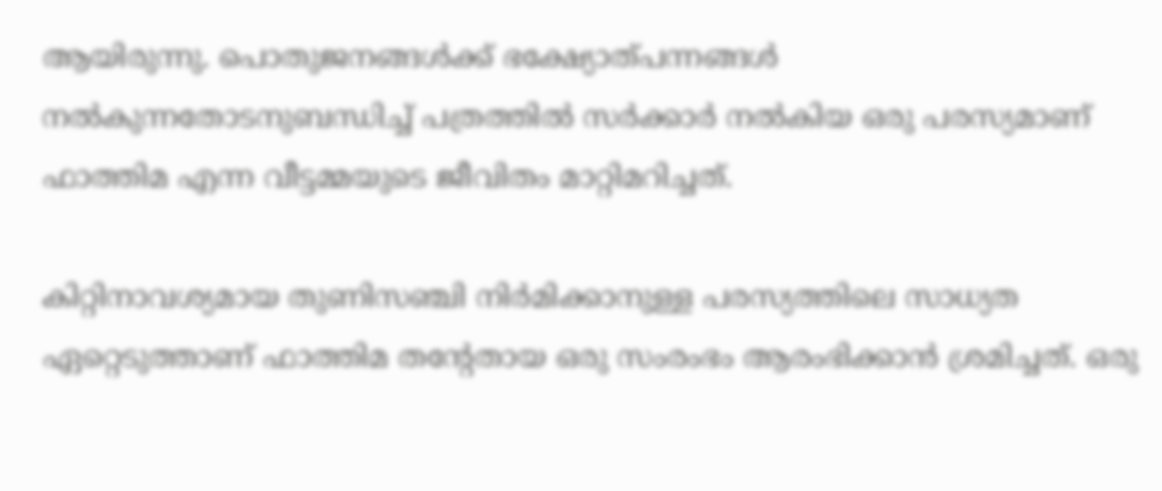ആയിരുന്നു. പൊതുജനങ്ങള്‍ക്ക് ഭക്ഷ്യോത്പന്നങ്ങള്‍ നല്‍കുന്നതോടനുബന്ധിച്ച് പത്രത്തില്‍ സര്‍ക്കാര്‍ നല്‍കിയ ഒരു പരസ്യമാണ് ഫാത്തിമ എന്ന വീട്ടമ്മയുടെ ജീവിതം മാറ്റിമറിച്ചത്.

കിറ്റിനാവശ്യമായ തുണിസഞ്ചി നിര്‍മിക്കാനുള്ള പരസ്യത്തിലെ സാധ്യത ഏറ്റെടുത്താണ് ഫാത്തിമ തന്റേതായ ഒരു സംരംഭം ആരംഭിക്കാന്‍ ശ്രമിച്ചത്. ഒരു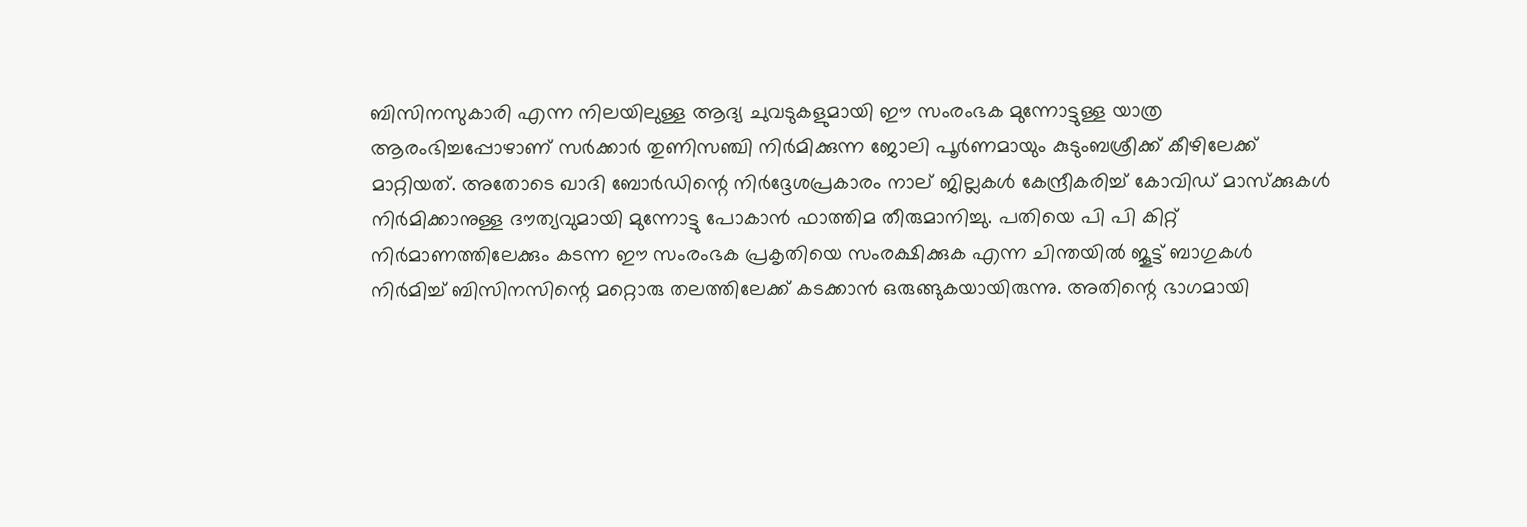ബിസിനസുകാരി എന്ന നിലയിലുള്ള ആദ്യ ചുവടുകളുമായി ഈ സംരംഭക മുന്നോട്ടുള്ള യാത്ര ആരംഭിച്ചപ്പോഴാണ് സര്‍ക്കാര്‍ തുണിസഞ്ചി നിര്‍മിക്കുന്ന ജോലി പൂര്‍ണമായും കുടുംബശ്രീക്ക് കീഴിലേക്ക് മാറ്റിയത്. അതോടെ ഖാദി ബോര്‍ഡിന്റെ നിര്‍ദ്ദേശപ്രകാരം നാല് ജില്ലകള്‍ കേന്ദ്രീകരിച്ച് കോവിഡ് മാസ്‌ക്കുകള്‍ നിര്‍മിക്കാനുള്ള ദൗത്യവുമായി മുന്നോട്ടു പോകാന്‍ ഫാത്തിമ തീരുമാനിച്ചു. പതിയെ പി പി കിറ്റ് നിര്‍മാണത്തിലേക്കും കടന്ന ഈ സംരംഭക പ്രകൃതിയെ സംരക്ഷിക്കുക എന്ന ചിന്തയില്‍ ജൂട്ട് ബാഗുകള്‍ നിര്‍മിച്ച് ബിസിനസിന്റെ മറ്റൊരു തലത്തിലേക്ക് കടക്കാന്‍ ഒരുങ്ങുകയായിരുന്നു. അതിന്റെ ഭാഗമായി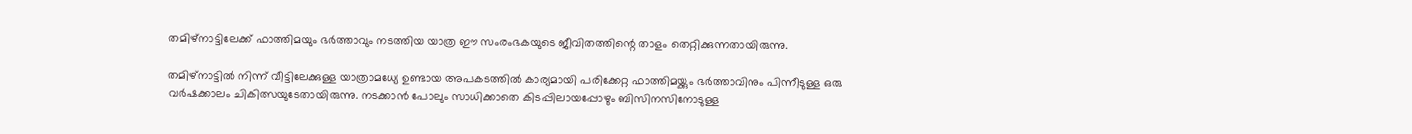തമിഴ്‌നാട്ടിലേക്ക് ഫാത്തിമയും ഭര്‍ത്താവും നടത്തിയ യാത്ര ഈ സംരംഭകയുടെ ജീവിതത്തിന്റെ താളം തെറ്റിക്കുന്നതായിരുന്നു.

തമിഴ്‌നാട്ടില്‍ നിന്ന് വീട്ടിലേക്കുള്ള യാത്രാമധ്യേ ഉണ്ടായ അപകടത്തില്‍ കാര്യമായി പരിക്കേറ്റ ഫാത്തിമയ്ക്കും ഭര്‍ത്താവിനും പിന്നീടുള്ള ഒരു വര്‍ഷക്കാലം ചികിത്സയുടേതായിരുന്നു. നടക്കാന്‍ പോലും സാധിക്കാതെ കിടപ്പിലായപ്പോഴും ബിസിനസിനോടുള്ള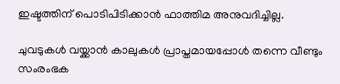ഇഷ്ടത്തിന് പൊടിപിടിക്കാന്‍ ഫാത്തിമ അനുവദിച്ചില്ല.

ചുവടുകള്‍ വയ്ക്കാന്‍ കാലുകള്‍ പ്രാപ്തമായപ്പോള്‍ തന്നെ വീണ്ടും സംരംഭക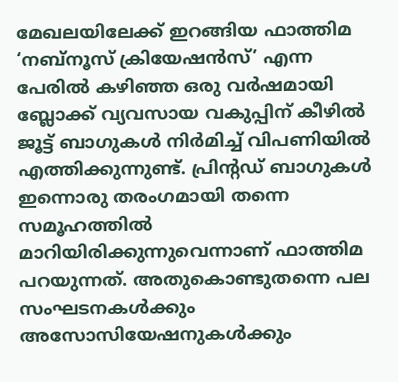മേഖലയിലേക്ക് ഇറങ്ങിയ ഫാത്തിമ ‘നബ്‌നൂസ് ക്രിയേഷന്‍സ്’ എന്ന പേരില്‍ കഴിഞ്ഞ ഒരു വര്‍ഷമായി ബ്ലോക്ക് വ്യവസായ വകുപ്പിന് കീഴില്‍ ജൂട്ട് ബാഗുകള്‍ നിര്‍മിച്ച് വിപണിയില്‍ എത്തിക്കുന്നുണ്ട്. പ്രിന്റഡ് ബാഗുകള്‍ ഇന്നൊരു തരംഗമായി തന്നെ സമൂഹത്തില്‍ മാറിയിരിക്കുന്നുവെന്നാണ് ഫാത്തിമ പറയുന്നത്. അതുകൊണ്ടുതന്നെ പല സംഘടനകള്‍ക്കും അസോസിയേഷനുകള്‍ക്കും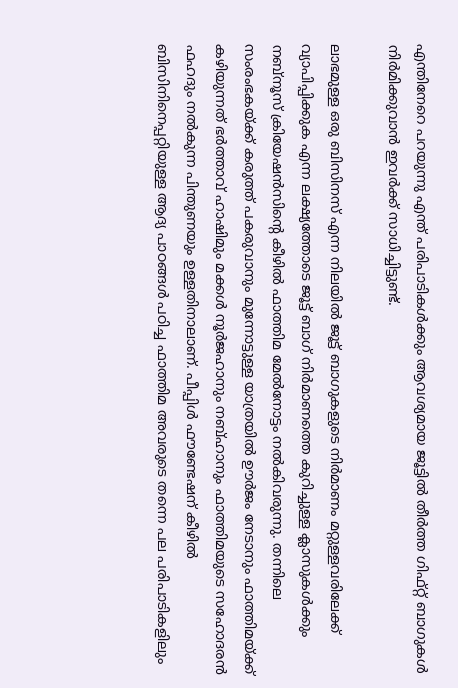എന്തിനേറെ പറയുന്നു എന്ത് പരിപാടികള്‍ക്കും ആവശ്യമായ ജൂട്ടില്‍ തീര്‍ത്ത ഗിഫ്റ്റ് ബാഗുകള്‍ നിര്‍മിക്കുവാന്‍ ഇവര്‍ക്ക് സാധിച്ചിട്ടുണ്ട്.

ലാഭമുള്ള ഒരു ബിസിനസ് എന്ന നിലയില്‍ ജൂട്ട് ബാഗുകളുടെ നിര്‍മാണം മറ്റുള്ളവരിലേക്ക് വ്യാപിപ്പിക്കുക എന്ന ലക്ഷ്യത്തോടെ ജൂട്ട് ബാഗ് നിര്‍മാണത്തെ കുറിച്ചുള്ള ക്ലാസുകള്‍ക്കും നബ്‌നൂസ് ക്രിയേഷന്‍സിന്റെ കീഴില്‍ ഫാത്തിമ മേല്‍നോട്ടം നല്‍കിവരുന്നു. തന്നിലെ സംരംഭകയ്ക്ക് കരുത്ത് പകരുവാനും മുന്നോട്ടുള്ള യാത്രയില്‍ ഊര്‍ജം നേടാനും ഫാത്തിമയ്ക്ക് കഴിയുന്നത് ഭര്‍ത്താവ് ഹാഷിമും മക്കള്‍ നൂര്‍ജഹാനും നബ്ഹാനും ഫാത്തിമയുടെ സഹോദരന്‍ ഫഹദും നല്‍കുന്ന പിന്തുണയും ഉള്ളതിനാലാണ്. പീപ്പിള്‍ ഫൗണ്ടേഷന് കീഴില്‍ ബിസിനിനെപ്പറ്റിയുള്ള ആദ്യ പാഠങ്ങള്‍ പഠിച്ച ഫാത്തിമ അവരുടെ തന്നെ പല പരിപാടികളിലും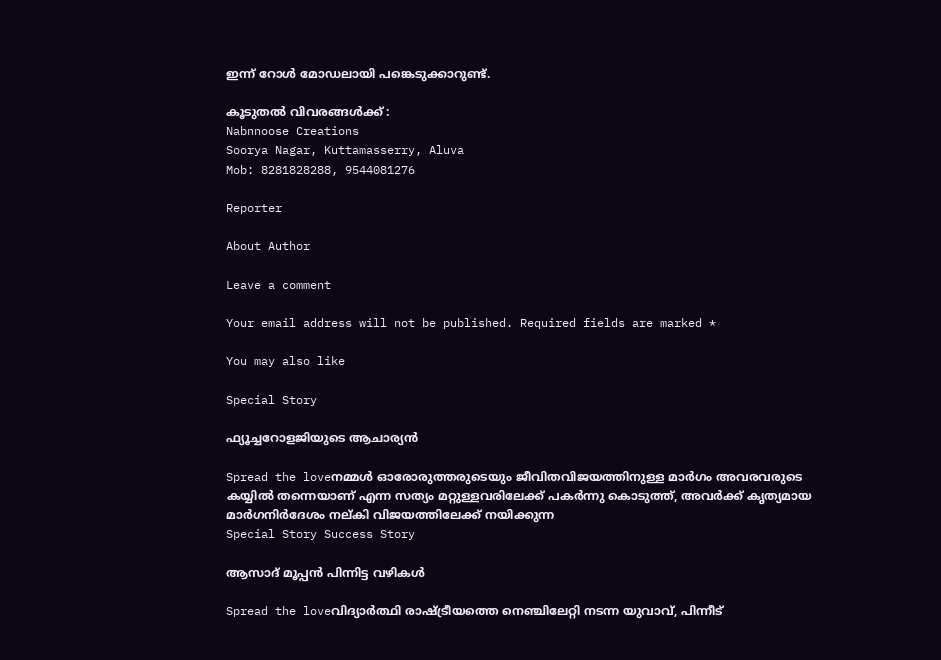ഇന്ന് റോള്‍ മോഡലായി പങ്കെടുക്കാറുണ്ട്.

കൂടുതല്‍ വിവരങ്ങള്‍ക്ക് :
Nabnnoose Creations
Soorya Nagar, Kuttamasserry, Aluva
Mob: 8281828288, 9544081276

Reporter

About Author

Leave a comment

Your email address will not be published. Required fields are marked *

You may also like

Special Story

ഫ്യൂച്ചറോളജിയുടെ ആചാര്യന്‍

Spread the loveനമ്മള്‍ ഓരോരുത്തരുടെയും ജീവിതവിജയത്തിനുള്ള മാര്‍ഗം അവരവരുടെ കയ്യില്‍ തന്നെയാണ് എന്ന സത്യം മറ്റുള്ളവരിലേക്ക് പകര്‍ന്നു കൊടുത്ത്, അവര്‍ക്ക് കൃത്യമായ മാര്‍ഗനിര്‍ദേശം നല്കി വിജയത്തിലേക്ക് നയിക്കുന്ന
Special Story Success Story

ആസാദ് മൂപ്പന്‍ പിന്നിട്ട വഴികള്‍

Spread the loveവിദ്യാര്‍ത്ഥി രാഷ്ട്രീയത്തെ നെഞ്ചിലേറ്റി നടന്ന യുവാവ്, പിന്നീട്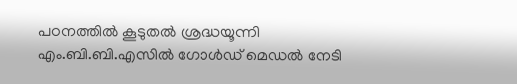പഠനത്തില്‍ കൂടുതല്‍ ശ്രദ്ധയൂന്നി എം.ബി.ബി.എസില്‍ ഗോള്‍ഡ് മെഡല്‍ നേടി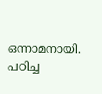ഒന്നാമനായി. പഠിച്ച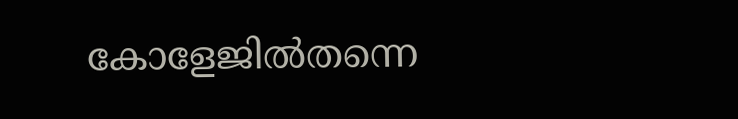കോളേജില്‍തന്നെ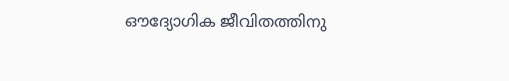ഔദ്യോഗിക ജീവിതത്തിനു